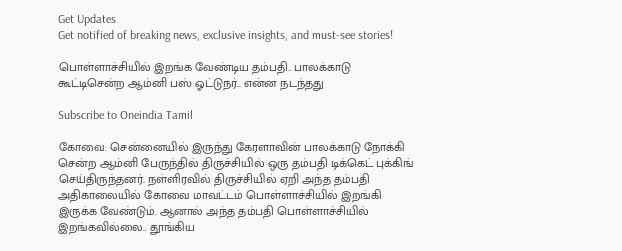Get Updates
Get notified of breaking news, exclusive insights, and must-see stories!

பொள்ளாச்சியில் இறங்க வேண்டிய தம்பதி.. பாலக்காடு கூட்டிசென்ற ஆம்னி பஸ் ஓட்டுநர்.. என்ன நடந்தது

Subscribe to Oneindia Tamil

கோவை: சென்னையில் இருந்து கேரளாவின் பாலக்காடு நோக்கி சென்ற ஆம்னி பேருந்தில் திருச்சியில் ஒரு தம்பதி டிக்கெட் புக்கிங் செய்திருந்தனர். நள்ளிரவில் திருச்சியில் ஏறி அந்த தம்பதி அதிகாலையில் கோவை மாவட்டம் பொள்ளாச்சியில் இறங்கி இருக்க வேண்டும். ஆனால் அந்த தம்பதி பொள்ளாச்சியில் இறங்கவில்லை.. தூங்கிய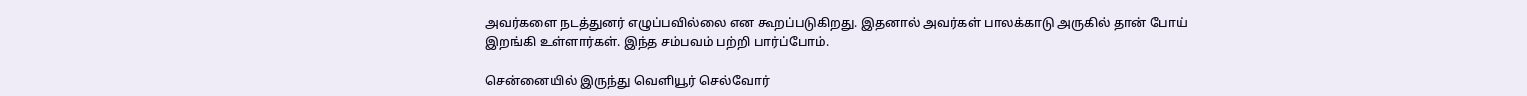அவர்களை நடத்துனர் எழுப்பவில்லை என கூறப்படுகிறது. இதனால் அவர்கள் பாலக்காடு அருகில் தான் போய் இறங்கி உள்ளார்கள். இந்த சம்பவம் பற்றி பார்ப்போம்.

சென்னையில் இருந்து வெளியூர் செல்வோர்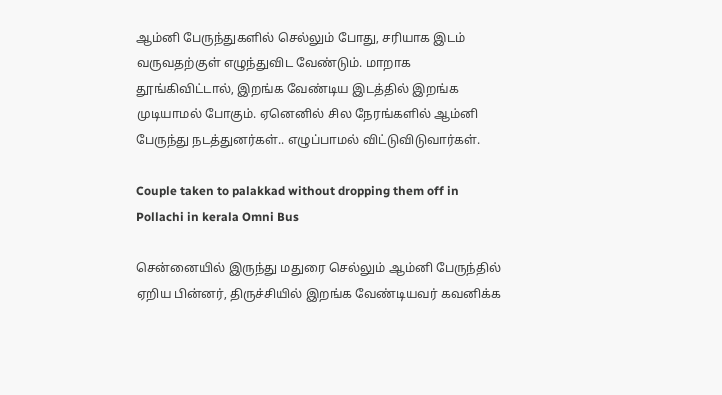ஆம்னி பேருந்துகளில் செல்லும் போது, சரியாக இடம் வருவதற்குள் எழுந்துவிட வேண்டும். மாறாக தூங்கிவிட்டால், இறங்க வேண்டிய இடத்தில் இறங்க முடியாமல் போகும். ஏனெனில் சில நேரங்களில் ஆம்னி பேருந்து நடத்துனர்கள்.. எழுப்பாமல் விட்டுவிடுவார்கள்.

Couple taken to palakkad without dropping them off in Pollachi in kerala Omni Bus

சென்னையில் இருந்து மதுரை செல்லும் ஆம்னி பேருந்தில் ஏறிய பின்னர், திருச்சியில் இறங்க வேண்டியவர் கவனிக்க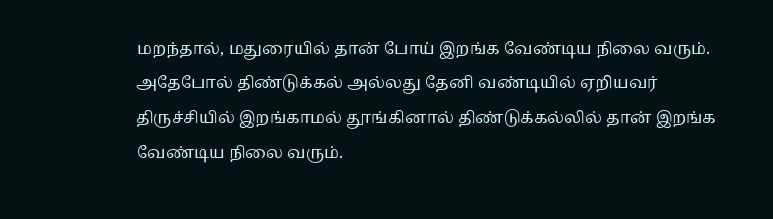மறந்தால், மதுரையில் தான் போய் இறங்க வேண்டிய நிலை வரும். அதேபோல் திண்டுக்கல் அல்லது தேனி வண்டியில் ஏறியவர் திருச்சியில் இறங்காமல் தூங்கினால் திண்டுக்கல்லில் தான் இறங்க வேண்டிய நிலை வரும்.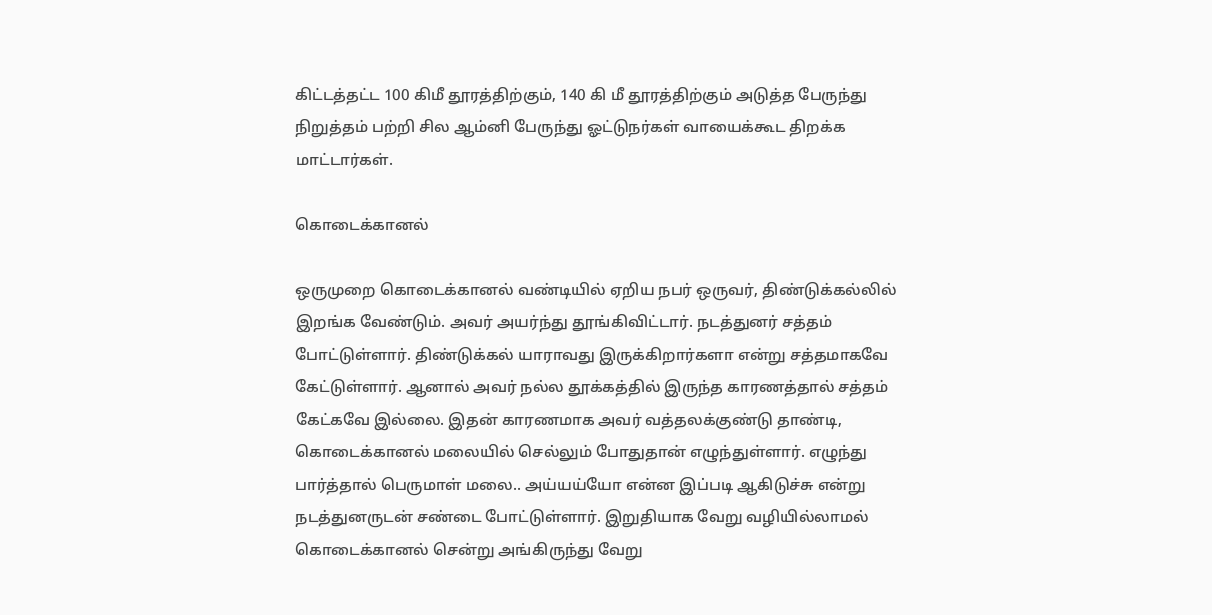கிட்டத்தட்ட 100 கிமீ தூரத்திற்கும், 140 கி மீ தூரத்திற்கும் அடுத்த பேருந்து நிறுத்தம் பற்றி சில ஆம்னி பேருந்து ஓட்டுநர்கள் வாயைக்கூட திறக்க மாட்டார்கள்.

கொடைக்கானல்

ஒருமுறை கொடைக்கானல் வண்டியில் ஏறிய நபர் ஒருவர், திண்டுக்கல்லில் இறங்க வேண்டும். அவர் அயர்ந்து தூங்கிவிட்டார். நடத்துனர் சத்தம் போட்டுள்ளார். திண்டுக்கல் யாராவது இருக்கிறார்களா என்று சத்தமாகவே கேட்டுள்ளார். ஆனால் அவர் நல்ல தூக்கத்தில் இருந்த காரணத்தால் சத்தம் கேட்கவே இல்லை. இதன் காரணமாக அவர் வத்தலக்குண்டு தாண்டி, கொடைக்கானல் மலையில் செல்லும் போதுதான் எழுந்துள்ளார். எழுந்து பார்த்தால் பெருமாள் மலை.. அய்யய்யோ என்ன இப்படி ஆகிடுச்சு என்று நடத்துனருடன் சண்டை போட்டுள்ளார். இறுதியாக வேறு வழியில்லாமல் கொடைக்கானல் சென்று அங்கிருந்து வேறு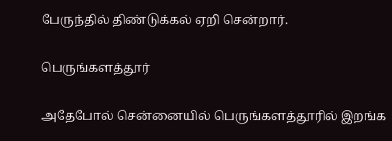பேருந்தில் திண்டுக்கல் ஏறி சென்றார்.

பெருங்களத்தூர்

அதேபோல் சென்னையில் பெருங்களத்தூரில் இறங்க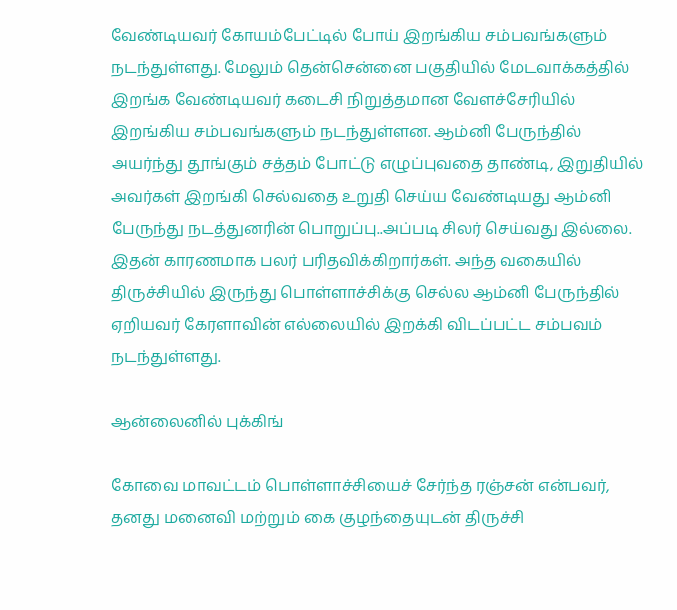வேண்டியவர் கோயம்பேட்டில் போய் இறங்கிய சம்பவங்களும் நடந்துள்ளது. மேலும் தென்சென்னை பகுதியில் மேடவாக்கத்தில் இறங்க வேண்டியவர் கடைசி நிறுத்தமான வேளச்சேரியில் இறங்கிய சம்பவங்களும் நடந்துள்ளன. ஆம்னி பேருந்தில் அயர்ந்து தூங்கும் சத்தம் போட்டு எழுப்புவதை தாண்டி, இறுதியில் அவர்கள் இறங்கி செல்வதை உறுதி செய்ய வேண்டியது ஆம்னி பேருந்து நடத்துனரின் பொறுப்பு..அப்படி சிலர் செய்வது இல்லை. இதன் காரணமாக பலர் பரிதவிக்கிறார்கள். அந்த வகையில் திருச்சியில் இருந்து பொள்ளாச்சிக்கு செல்ல ஆம்னி பேருந்தில் ஏறியவர் கேரளாவின் எல்லையில் இறக்கி விடப்பட்ட சம்பவம் நடந்துள்ளது.

ஆன்லைனில் புக்கிங்

கோவை மாவட்டம் பொள்ளாச்சியைச் சேர்ந்த ரஞ்சன் என்பவர், தனது மனைவி மற்றும் கை குழந்தையுடன் திருச்சி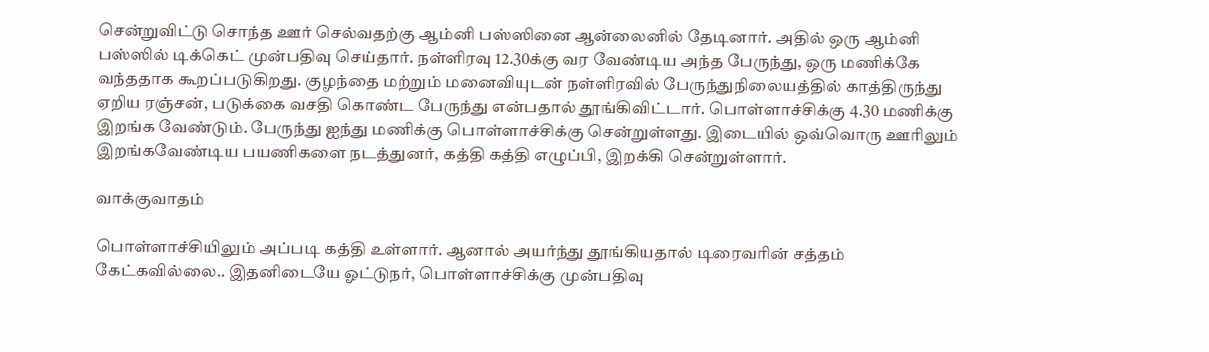சென்றுவிட்டு சொந்த ஊர் செல்வதற்கு ஆம்னி பஸ்ஸினை ஆன்லைனில் தேடினார். அதில் ஒரு ஆம்னி பஸ்ஸில் டிக்கெட் முன்பதிவு செய்தார். நள்ளிரவு 12.30க்கு வர வேண்டிய அந்த பேருந்து, ஒரு மணிக்கே வந்ததாக கூறப்படுகிறது. குழந்தை மற்றும் மனைவியுடன் நள்ளிரவில் பேருந்துநிலையத்தில் காத்திருந்து ஏறிய ரஞ்சன், படுக்கை வசதி கொண்ட பேருந்து என்பதால் தூங்கிவிட்டார். பொள்ளாச்சிக்கு 4.30 மணிக்கு இறங்க வேண்டும். பேருந்து ஐந்து மணிக்கு பொள்ளாச்சிக்கு சென்றுள்ளது. இடையில் ஒவ்வொரு ஊரிலும் இறங்கவேண்டிய பயணிகளை நடத்துனர், கத்தி கத்தி எழுப்பி, இறக்கி சென்றுள்ளார்.

வாக்குவாதம்

பொள்ளாச்சியிலும் அப்படி கத்தி உள்ளார். ஆனால் அயர்ந்து தூங்கியதால் டிரைவரின் சத்தம் கேட்கவில்லை.. இதனிடையே ஓட்டுநர், பொள்ளாச்சிக்கு முன்பதிவு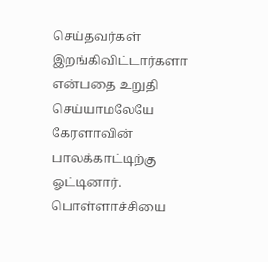செய்தவர்கள் இறங்கிவிட்டார்களா என்பதை உறுதி செய்யாமலேயே கேரளாவின் பாலக்காட்டிற்கு ஓட்டினார். பொள்ளாச்சியை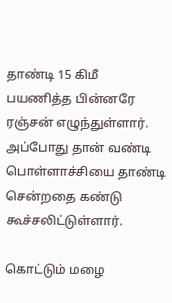தாண்டி 15 கிமீ பயணித்த பின்னரே ரஞ்சன் எழுந்துள்ளார். அப்போது தான் வண்டி பொள்ளாச்சியை தாண்டி சென்றதை கண்டு கூச்சலிட்டுள்ளார்.

கொட்டும் மழை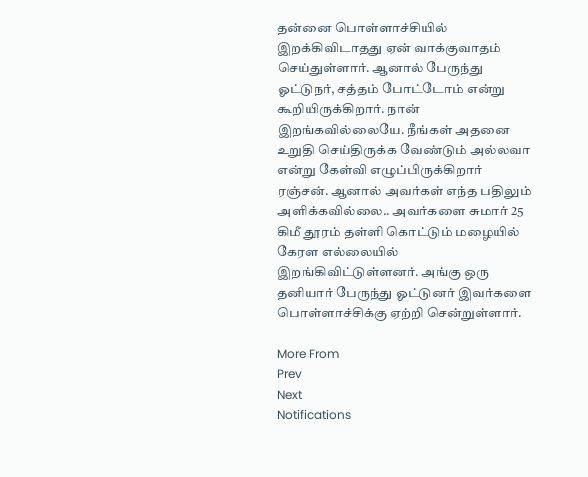தன்னை பொள்ளாச்சியில் இறக்கிவிடாதது ஏன் வாக்குவாதம் செய்துள்ளார். ஆனால் பேருந்து ஓட்டுநர், சத்தம் போட்டோம் என்று கூறியிருக்கிறார். நான் இறங்கவில்லையே. நீங்கள் அதனை உறுதி செய்திருக்க வேண்டும் அல்லவா என்று கேள்வி எழுப்பிருக்கிறார் ரஞ்சன். ஆனால் அவர்கள் எந்த பதிலும் அளிக்கவில்லை.. அவர்களை சுமார் 25 கிமீ தூரம் தள்ளி கொட்டும் மழையில் கேரள எல்லையில் இறங்கிவிட்டுள்ளனர். அங்கு ஒரு தனியார் பேருந்து ஓட்டுனர் இவர்களை பொள்ளாச்சிக்கு ஏற்றி சென்றுள்ளார்.

More From
Prev
Next
Notifications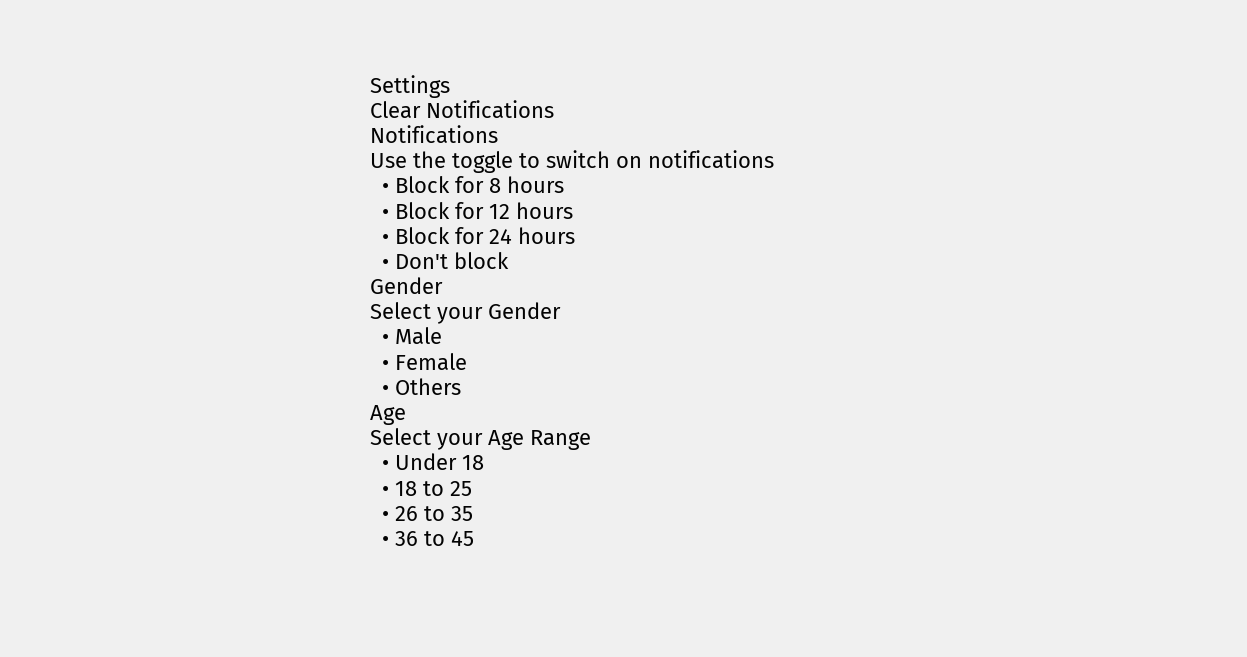Settings
Clear Notifications
Notifications
Use the toggle to switch on notifications
  • Block for 8 hours
  • Block for 12 hours
  • Block for 24 hours
  • Don't block
Gender
Select your Gender
  • Male
  • Female
  • Others
Age
Select your Age Range
  • Under 18
  • 18 to 25
  • 26 to 35
  • 36 to 45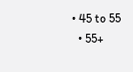• 45 to 55
  • 55+